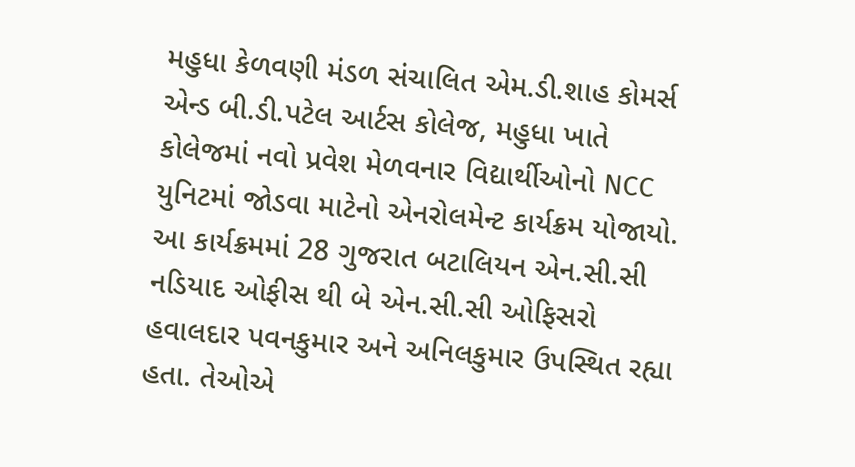મહુધા કેળવણી મંડળ સંચાલિત એમ.ડી.શાહ કોમર્સ એન્ડ બી.ડી.પટેલ આર્ટસ કોલેજ, મહુધા ખાતે કોલેજમાં નવો પ્રવેશ મેળવનાર વિદ્યાર્થીઓનો NCC યુનિટમાં જોડવા માટેનો એનરોલમેન્ટ કાર્યક્રમ યોજાયો. આ કાર્યક્રમમાં 28 ગુજરાત બટાલિયન એન.સી.સી નડિયાદ ઓફીસ થી બે એન.સી.સી ઓફિસરો હવાલદાર પવનકુમાર અને અનિલકુમાર ઉપસ્થિત રહ્યા હતા. તેઓએ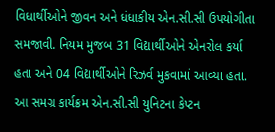વિધાર્થીઓને જીવન અને ધંધાકીય એન.સી.સી ઉપયોગીતા સમજાવી. નિયમ મુજબ 31 વિદ્યાર્થીઓને એનરોલ કર્યા હતા અને 04 વિદ્યાર્થીઓને રિઝર્વ મુકવામાં આવ્યા હતા. આ સમગ્ર કાર્યક્રમ એન.સી.સી યુનિટના કેપ્ટન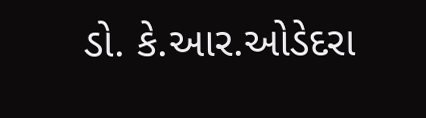ડો. કે.આર.ઓડેદરા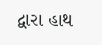દ્વારા હાથ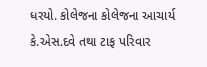ધરયો. કોલેજના કોલેજના આચાર્ય કે.એસ.દવે તથા ટાફ પરિવાર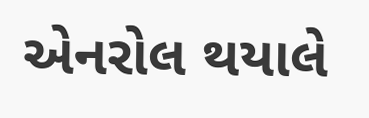એનરોલ થયાલે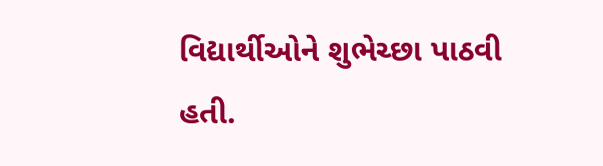વિદ્યાર્થીઓને શુભેચ્છા પાઠવી હતી.